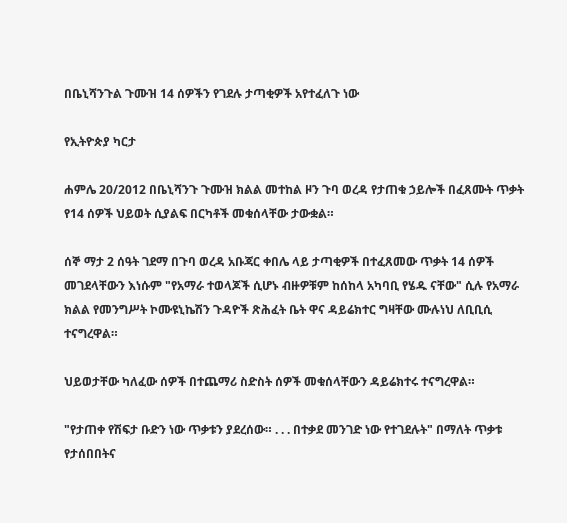በቤኒሻንጉል ጉሙዝ 14 ሰዎችን የገደሉ ታጣቂዎች አየተፈለጉ ነው

የኢትዮጵያ ካርታ

ሐምሌ 20/2012 በቤኒሻንጉ ጉሙዝ ክልል መተከል ዞን ጉባ ወረዳ የታጠቁ ኃይሎች በፈጸሙት ጥቃት የ14 ሰዎች ህይወት ሲያልፍ በርካቶች መቁሰላቸው ታውቋል።

ሰኞ ማታ 2 ሰዓት ገደማ በጉባ ወረዳ አቡጃር ቀበሌ ላይ ታጣቂዎች በተፈጸመው ጥቃት 14 ሰዎች መገደላቸውን እነሱም "የአማራ ተወላጆች ሲሆኑ ብዙዎቹም ከሰከላ አካባቢ የሄዱ ናቸው" ሲሉ የአማራ ክልል የመንግሥት ኮሙዩኒኬሽን ጉዳዮች ጽሕፈት ቤት ዋና ዳይሬክተር ግዛቸው ሙሉነህ ለቢቢሲ ተናግረዋል።

ህይወታቸው ካለፈው ሰዎች በተጨማሪ ስድስት ሰዎች መቁሰላቸውን ዳይሬክተሩ ተናግረዋል።

"የታጠቀ የሽፍታ ቡድን ነው ጥቃቱን ያደረሰው። . . . በተቃደ መንገድ ነው የተገደሉት" በማለት ጥቃቱ የታሰበበትና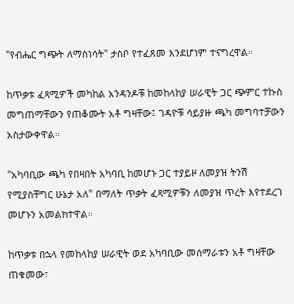"የብሔር ግጭት ለማስነሳት" ታስቦ የተፈጸመ እንደሆነም ተናግረዋል።

ከጥቃቱ ፈጻሚዎች መካከል አንዳንዶቹ ከመከላከያ ሠራዊት ጋር ጭምር ተኩስ መግጠማቸውን የጠቆሙት አቶ ግዛቸው፤ ገዳዮቹ ሳይያዙ ጫካ መግባተቻውን አስታውቀዋል።

"አካባቢው ጫካ የበዛበት አካባቢ ከመሆኑ ጋር ተያይዞ ለመያዝ ትንሽ የሚያስቸግር ሁኔታ አለ" በማለት ጥቃት ፈጻሚዎቹን ለመያዝ ጥረት እየተደረገ መሆኑን አመልክተዋል።

ከጥቃቱ በኋላ የመከላከያ ሠራዊት ወደ አካባቢው መሰማራቱን አቶ ግዛቸው ጠቁመው፣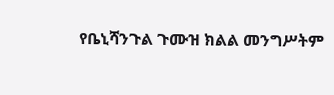የቤኒሻንጉል ጉሙዝ ክልል መንግሥትም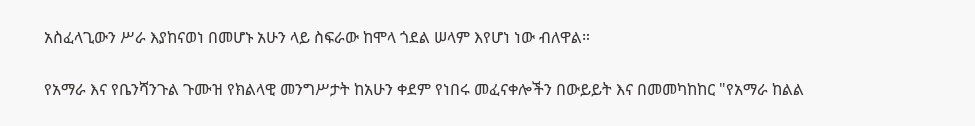አስፈላጊውን ሥራ እያከናወነ በመሆኑ አሁን ላይ ስፍራው ከሞላ ጎደል ሠላም እየሆነ ነው ብለዋል።

የአማራ እና የቤንሻንጉል ጉሙዝ የክልላዊ መንግሥታት ከአሁን ቀደም የነበሩ መፈናቀሎችን በውይይት እና በመመካከከር "የአማራ ከልል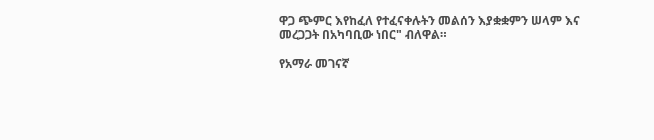ዋጋ ጭምር እየከፈለ የተፈናቀሉትን መልሰን እያቋቋምን ሠላም እና መረጋጋት በአካባቢው ነበር" ብለዋል።

የአማራ መገናኛ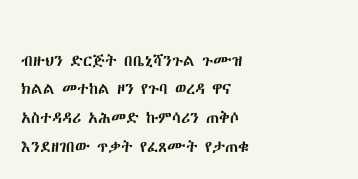ብዙህን ድርጅት በቤኒሻንጉል ጉሙዝ ክልል መተከል ዞን የጉባ ወረዳ ዋና አስተዳዳሪ አሕመድ ኩምሳሪን ጠቅሶ እንደዘገበው ጥቃት የፈጸሙት የታጠቁ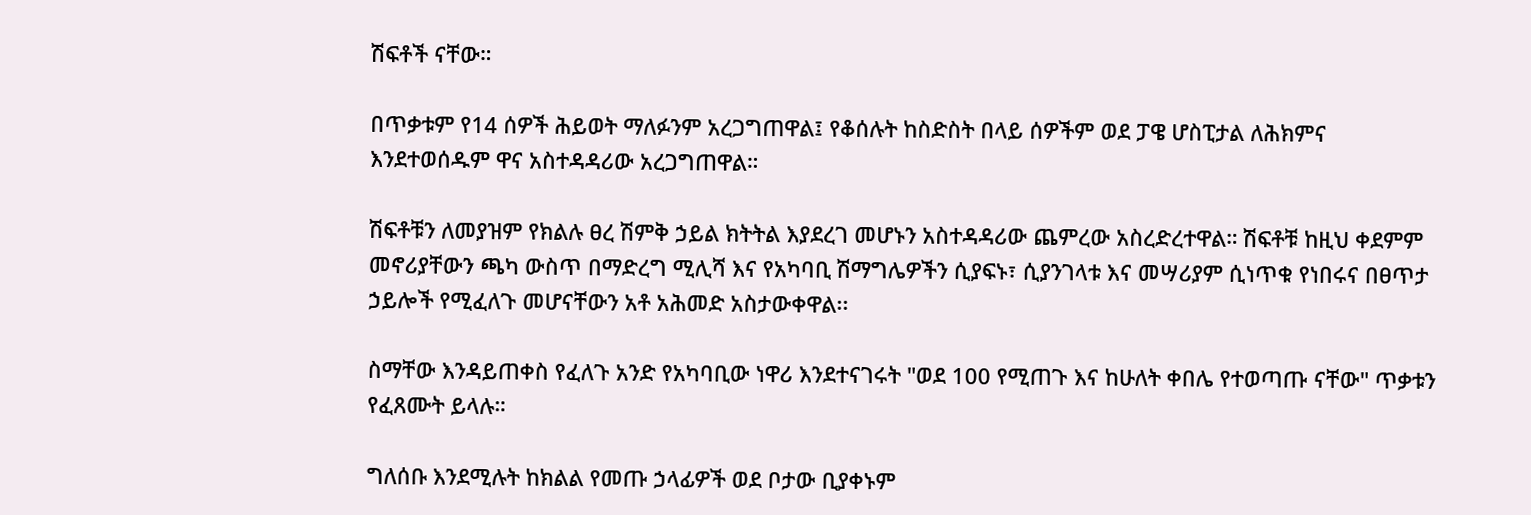ሽፍቶች ናቸው።

በጥቃቱም የ14 ሰዎች ሕይወት ማለፉንም አረጋግጠዋል፤ የቆሰሉት ከስድስት በላይ ሰዎችም ወደ ፓዌ ሆስፒታል ለሕክምና እንደተወሰዱም ዋና አስተዳዳሪው አረጋግጠዋል።

ሽፍቶቹን ለመያዝም የክልሉ ፀረ ሽምቅ ኃይል ክትትል እያደረገ መሆኑን አስተዳዳሪው ጨምረው አስረድረተዋል። ሽፍቶቹ ከዚህ ቀደምም መኖሪያቸውን ጫካ ውስጥ በማድረግ ሚሊሻ እና የአካባቢ ሽማግሌዎችን ሲያፍኑ፣ ሲያንገላቱ እና መሣሪያም ሲነጥቁ የነበሩና በፀጥታ ኃይሎች የሚፈለጉ መሆናቸውን አቶ አሕመድ አስታውቀዋል፡፡

ስማቸው እንዳይጠቀስ የፈለጉ አንድ የአካባቢው ነዋሪ እንደተናገሩት "ወደ 100 የሚጠጉ እና ከሁለት ቀበሌ የተወጣጡ ናቸው" ጥቃቱን የፈጸሙት ይላሉ።

ግለሰቡ እንደሚሉት ከክልል የመጡ ኃላፊዎች ወደ ቦታው ቢያቀኑም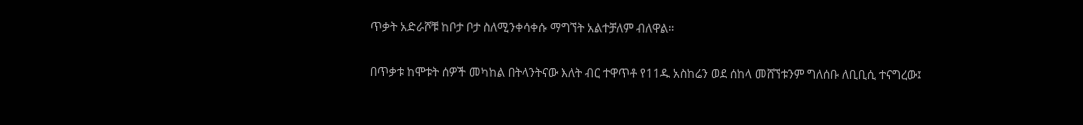ጥቃት አድራሾቹ ከቦታ ቦታ ስለሚንቀሳቀሱ ማግኘት አልተቻለም ብለዋል።

በጥቃቱ ከሞቱት ሰዎች መካከል በትላንትናው እለት ብር ተዋጥቶ የ11ዱ አስከሬን ወደ ሰከላ መሸኘቱንም ግለሰቡ ለቢቢሲ ተናግረው፤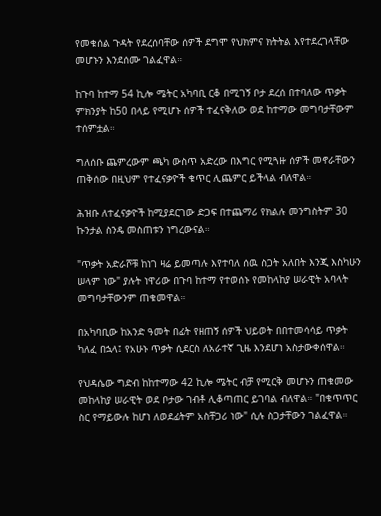የመቁሰል ጉዳት የደረሰባቸው ሰዎች ደግሞ የህክምና ክትትል እየተደረገላቸው መሆኑን እንደሰሙ ገልፈዋል።

ከጉባ ከተማ 54 ኪሎ ሜትር አካባቢ ርቆ በሚገኝ ቦታ ደረሰ በተባለው ጥቃት ምክንያት ከ50 በላይ የሚሆኑ ሰዎች ተፈናቅለው ወደ ከተማው መግባታቸውም ተሰምቷል።

ግለሰቡ ጨምረውም ጫካ ውስጥ አድረው በእግር የሚጓዙ ሰዎች መኖራቸውን ጠቅሰው በዚህም የተፈናቃዮች ቁጥር ሊጨምር ይችላል ብለዋል።

ሕዝቡ ለተፈናቃዮች ከሚያደርገው ድጋፍ በተጨማሪ የክልሉ መንግስትም 30 ኩንታል ስንዴ መስጠቱን ነግረውናል።

"ጥቃት አድራሾቹ ከነገ ዛሬ ይመጣሉ እየተባለ ሰዉ ስጋት አለበት እንጂ እስካሁን ሠላም ነው" ያሉት ነዋሪው በጉባ ከተማ የተወሰኑ የመከላከያ ሠራዊት አባላት መግባታቸውንም ጠቁመዋል።

በአካባቢው ከአንድ ዓመት በፊት የዘጠኝ ሰዎች ህይወት በበተመሳሳይ ጥቃት ካለፈ በኋላ፤ የአሁኑ ጥቃት ሲደርስ ለአራተኛ ጊዜ እንደሆነ አስታውቀሰዋል።

የህዳሴው ግድብ ከከተማው 42 ኪሎ ሜትር ብቻ የሚርቅ መሆኑን ጠቁመው መከላከያ ሠራዊት ወደ ቦታው ገብቶ ሊቆጣጠር ይገባል ብለዋል። "በቁጥጥር ስር የማይውሉ ከሆነ ለወደፊትም አስቸጋሪ ነው" ሲሉ ስጋታቸውን ገልፈዋል።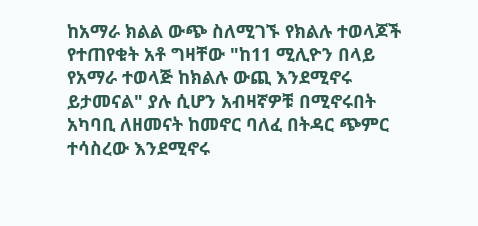ከአማራ ክልል ውጭ ስለሚገኙ የክልሉ ተወላጆች የተጠየቁት አቶ ግዛቸው "ከ11 ሚሊዮን በላይ የአማራ ተወላጅ ከክልሉ ውጪ እንደሚኖሩ ይታመናል" ያሉ ሲሆን አብዛኛዎቹ በሚኖሩበት አካባቢ ለዘመናት ከመኖር ባለፈ በትዳር ጭምር ተሳስረው እንደሚኖሩ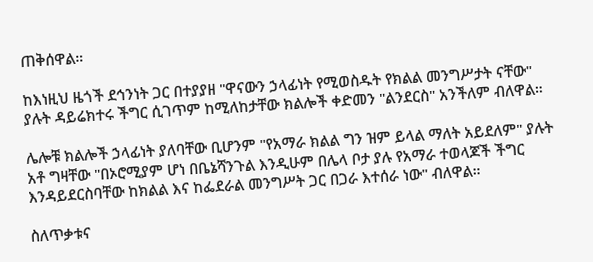ጠቅሰዋል።

ከእነዚህ ዜጎች ደኅንነት ጋር በተያያዘ "ዋናውን ኃላፊነት የሚወስዱት የክልል መንግሥታት ናቸው" ያሉት ዳይሬክተሩ ችግር ሲገጥም ከሚለከታቸው ክልሎች ቀድመን "ልንደርስ" አንችለም ብለዋል።

ሌሎቹ ክልሎች ኃላፊነት ያለባቸው ቢሆንም "የአማራ ክልል ግን ዝም ይላል ማለት አይደለም" ያሉት አቶ ግዛቸው "በኦሮሚያም ሆነ በቤኔሻንጉል እንዲሁም በሌላ ቦታ ያሉ የአማራ ተወላጆች ችግር እንዳይደርስባቸው ከክልል እና ከፌደራል መንግሥት ጋር በጋራ እተሰራ ነው" ብለዋል።

ስለጥቃቱና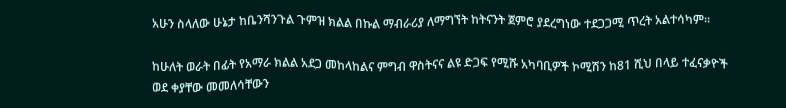አሁን ስላለው ሁኔታ ከቤንሻንጉል ጉምዝ ክልል በኩል ማብራሪያ ለማግኘት ከትናንት ጀምሮ ያደረግነው ተደጋጋሚ ጥረት አልተሳካም።

ከሁለት ወራት በፊት የአማራ ክልል አደጋ መከላከልና ምግብ ዋስትናና ልዩ ድጋፍ የሚሹ አካባቢዎች ኮሚሽን ከ81 ሺህ በላይ ተፈናቃዮች ወደ ቀያቸው መመለሳቸውን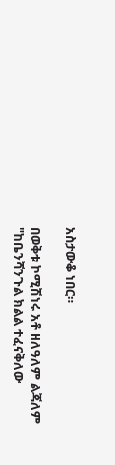አስታውቆ ነበር።

በወቅቱ ኮሚሽነሩ አቶ ዘለዓለም ልጃለም "ከቤንሻንጉል ክልል ተፈናቅለው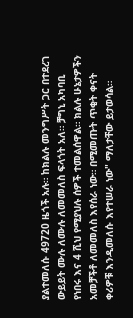ያልተመለሱ 49720 ዜጎች አሉ። ከክልሉ መንግሥት ጋር በተደረገ ውይይት ሙሉ ለሙሉ ለመመለስ ፍላጎት አለ። ቻግኒ አካባቢ የነበሩ እና 4 ሺህ የሚያህሉ ሰዎች ተመልሰዋል። ክልሉ ሁኔታዎችን አመቻችቶ ለመመለስ እየሰራ ነው። በሚመጡት ጥቂት ቀናት ቀሪዎቹ እንዲመለሱ እየተሠራ ነው" ማለታቸው ይታወሳል።